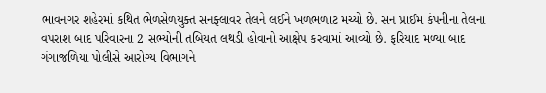ભાવનગર શહેરમાં કથિત ભેળસેળયુક્ત સનફ્લાવર તેલને લઈને ખળભળાટ મચ્યો છે. સન પ્રાઈમ કંપનીના તેલના વપરાશ બાદ પરિવારના 2 સભ્યોની તબિયત લથડી હોવાનો આક્ષેપ કરવામાં આવ્યો છે. ફરિયાદ મળ્યા બાદ ગંગાજળિયા પોલીસે આરોગ્ય વિભાગને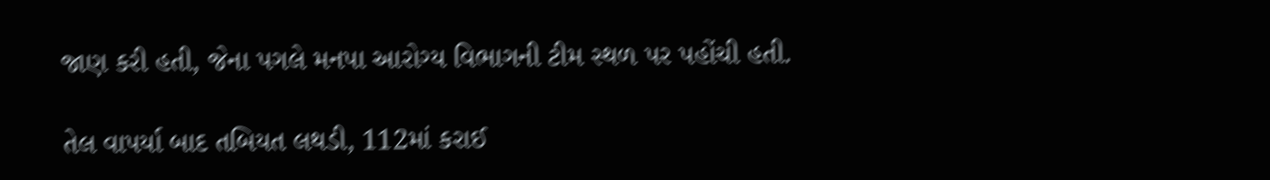જાણ કરી હતી, જેના પગલે મનપા આરોગ્ય વિભાગની ટીમ સ્થળ પર પહોંચી હતી.

તેલ વાપર્યા બાદ તબિયત લથડી, 112માં કરાઈ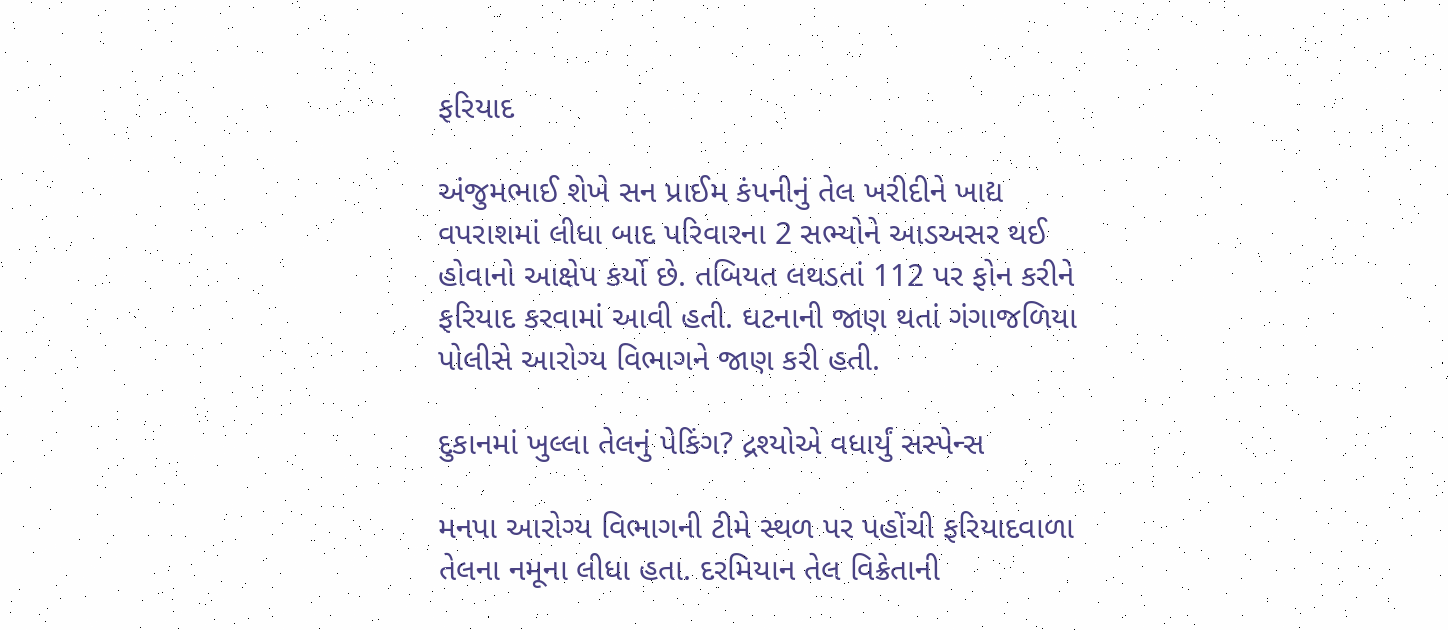ફરિયાદ

અંજુમભાઈ શેખે સન પ્રાઈમ કંપનીનું તેલ ખરીદીને ખાદ્ય વપરાશમાં લીધા બાદ પરિવારના 2 સભ્યોને આડઅસર થઈ હોવાનો આક્ષેપ કર્યો છે. તબિયત લથડતાં 112 પર ફોન કરીને ફરિયાદ કરવામાં આવી હતી. ઘટનાની જાણ થતાં ગંગાજળિયા પોલીસે આરોગ્ય વિભાગને જાણ કરી હતી.

દુકાનમાં ખુલ્લા તેલનું પેકિંગ? દ્રશ્યોએ વધાર્યું સસ્પેન્સ

મનપા આરોગ્ય વિભાગની ટીમે સ્થળ પર પહોંચી ફરિયાદવાળા તેલના નમૂના લીધા હતા. દરમિયાન તેલ વિક્રેતાની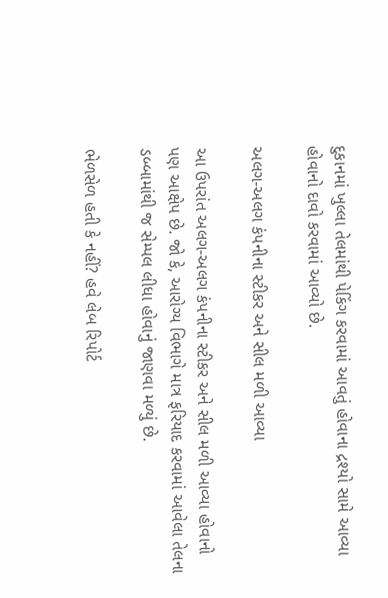દુકાનમાં ખુલ્લા તેલમાંથી પેકિંગ કરવામાં આવતું હોવાના દ્રશ્યો સામે આવ્યા હોવાનો દાવો કરવામાં આવ્યો છે.

અલગ-અલગ કંપનીના સ્ટીકર અને સીલ મળી આવ્યા

આ ઉપરાંત અલગ-અલગ કંપનીના સ્ટીકર અને સીલ મળી આવ્યા હોવાનો પણ આક્ષેપ છે. જો કે, આરોગ્ય વિભાગે માત્ર ફરિયાદ કરવામાં આવેલા તેલના ડબ્બામાંથી જ સેમ્પલ લીધા હોવાનું જાણવા મળ્યું છે.

ભેળસેળ હતી કે નહીં? હવે લેબ રિપોર્ટ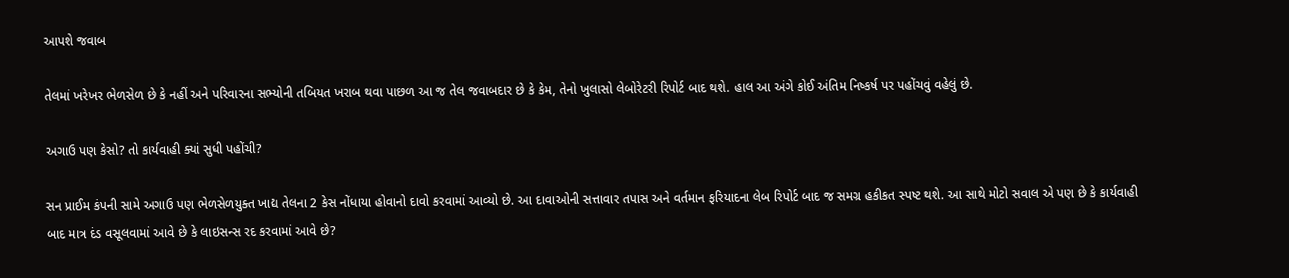આપશે જવાબ

તેલમાં ખરેખર ભેળસેળ છે કે નહીં અને પરિવારના સભ્યોની તબિયત ખરાબ થવા પાછળ આ જ તેલ જવાબદાર છે કે કેમ, તેનો ખુલાસો લેબોરેટરી રિપોર્ટ બાદ થશે. હાલ આ અંગે કોઈ અંતિમ નિષ્કર્ષ પર પહોંચવું વહેલું છે.

અગાઉ પણ કેસો? તો કાર્યવાહી ક્યાં સુધી પહોંચી?

સન પ્રાઈમ કંપની સામે અગાઉ પણ ભેળસેળયુક્ત ખાદ્ય તેલના 2 કેસ નોંધાયા હોવાનો દાવો કરવામાં આવ્યો છે. આ દાવાઓની સત્તાવાર તપાસ અને વર્તમાન ફરિયાદના લેબ રિપોર્ટ બાદ જ સમગ્ર હકીકત સ્પષ્ટ થશે. આ સાથે મોટો સવાલ એ પણ છે કે કાર્યવાહી બાદ માત્ર દંડ વસૂલવામાં આવે છે કે લાઇસન્સ રદ કરવામાં આવે છે?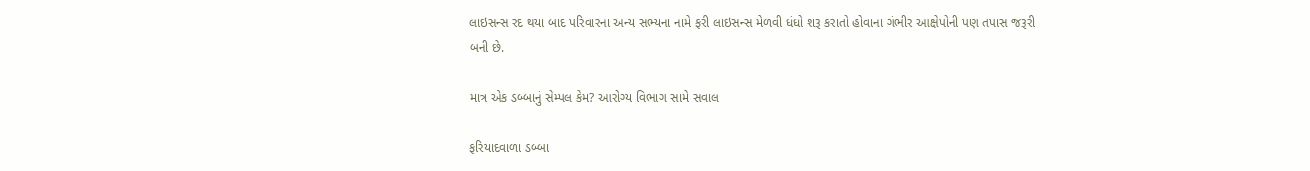લાઇસન્સ રદ થયા બાદ પરિવારના અન્ય સભ્યના નામે ફરી લાઇસન્સ મેળવી ધંધો શરૂ કરાતો હોવાના ગંભીર આક્ષેપોની પણ તપાસ જરૂરી બની છે.

માત્ર એક ડબ્બાનું સેમ્પલ કેમ? આરોગ્ય વિભાગ સામે સવાલ

ફરિયાદવાળા ડબ્બા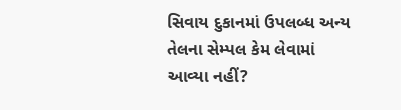સિવાય દુકાનમાં ઉપલબ્ધ અન્ય તેલના સેમ્પલ કેમ લેવામાં આવ્યા નહીં?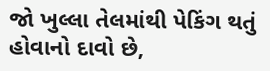જો ખુલ્લા તેલમાંથી પેકિંગ થતું હોવાનો દાવો છે,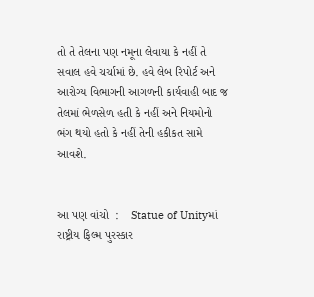તો તે તેલના પણ નમૂના લેવાયા કે નહીં તે સવાલ હવે ચર્ચામાં છે. હવે લેબ રિપોર્ટ અને આરોગ્ય વિભાગની આગળની કાર્યવાહી બાદ જ તેલમાં ભેળસેળ હતી કે નહીં અને નિયમોનો ભંગ થયો હતો કે નહીં તેની હકીકત સામે આવશે.


આ પણ વાંચો  :    Statue of Unityમાં રાષ્ટ્રીય ફિલ્મ પુરસ્કાર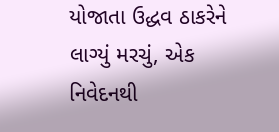યોજાતા ઉદ્ધવ ઠાકરેને લાગ્યું મરચું, એક નિવેદનથી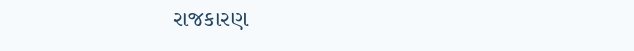રાજકારણ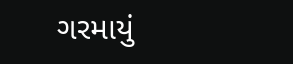ગરમાયું